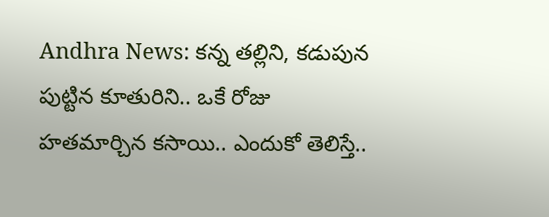Andhra News: కన్న తల్లిని, కడుపున పుట్టిన కూతురిని.. ఒకే రోజు హతమార్చిన కసాయి.. ఎందుకో తెలిస్తే..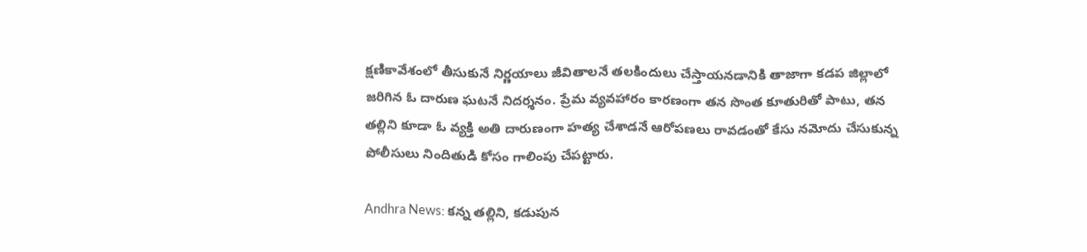క్షణికావేశంలో తీసుకునే నిర్ణయాలు జీవితాలనే తలకిందులు చేస్తాయనడానికి తాజాగా కడప జిల్లాలో జరిగిన ఓ దారుణ ఘటనే నిదర్శనం. ప్రేమ వ్యవహారం కారణంగా తన సొంత కూతురితో పాటు, తన తల్లిని కూడా ఓ వ్యక్తి అతి దారుణంగా హత్య చేశాడనే ఆరోపణలు రావడంతో కేసు నమోదు చేసుకున్న పోలీసులు నిందితుడి కోసం గాలింపు చేపట్టారు.

Andhra News: కన్న తల్లిని, కడుపున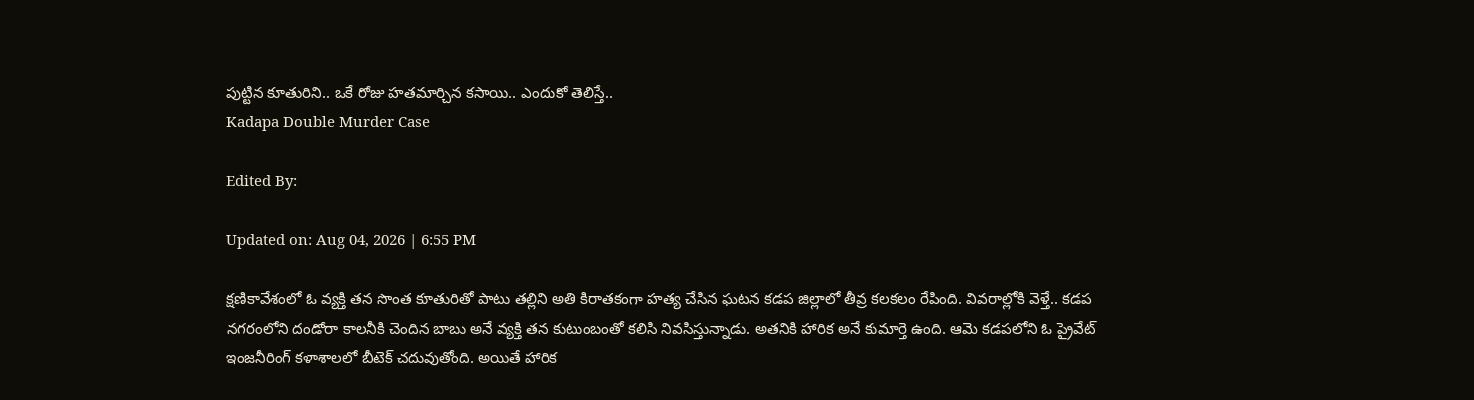పుట్టిన కూతురిని.. ఒకే రోజు హతమార్చిన కసాయి.. ఎందుకో తెలిస్తే..
Kadapa Double Murder Case

Edited By:

Updated on: Aug 04, 2026 | 6:55 PM

క్షణికావేశంలో ఓ వ్యక్తి తన సొంత కూతురితో పాటు తల్లిని అతి కిరాతకంగా హత్య చేసిన ఘటన కడప జిల్లాలో తీవ్ర కలకలం రేపింది. వివరాల్లోకి వెళ్తే.. కడప నగరంలోని దండోరా కాలనీకి చెందిన బాబు అనే వ్యక్తి తన కుటుంబంతో కలిసి నివసిస్తున్నాడు. అతనికి హారిక అనే కుమార్తె ఉంది. ఆమె కడపలోని ఓ ప్రైవేట్ ఇంజనీరింగ్ కళాశాలలో బీటెక్ చదువుతోంది. అయితే హారిక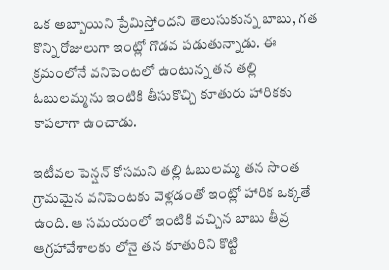ఒక అబ్బాయిని ప్రేమిస్తోందని తెలుసుకున్న బాబు, గత కొన్ని రోజులుగా ఇంట్లో గొడవ పడుతున్నాడు. ఈ క్రమంలోనే వనిపెంటలో ఉంటున్న తన తల్లి ఓబులమ్మను ఇంటికి తీసుకొచ్చి కూతురు హారికకు కాపలాగా ఉంచాడు.

ఇటీవల పెన్షన్ కోసమని తల్లి ఓబులమ్మ తన సొంత గ్రామమైన వనిపెంటకు వెళ్లడంతో ఇంట్లో హారిక ఒక్కతే ఉంది. ఆ సమయంలో ఇంటికి వచ్చిన బాబు తీవ్ర ఆగ్రహావేశాలకు లోనై తన కూతురిని కొట్టి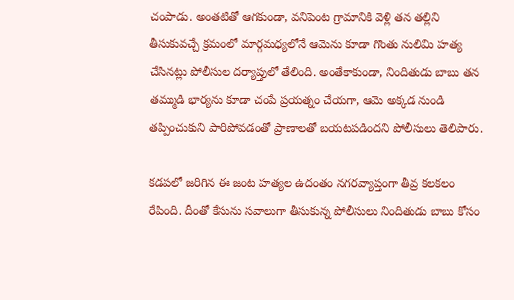చంపాడు. అంతటితో ఆగకుండా, వనిపెంట గ్రామానికి వెళ్లి తన తల్లిని తీసుకువచ్చే క్రమంలో మార్గమధ్యలోనే ఆమెను కూడా గొంతు నులిమి హత్య చేసినట్లు పోలీసుల దర్యాప్తులో తేలింది. అంతేకాకుండా, నిందితుడు బాబు తన తమ్ముడి భార్యను కూడా చంపే ప్రయత్నం చేయగా, ఆమె అక్కడ నుండి తప్పించుకుని పారిపోవడంతో ప్రాణాలతో బయటపడిందని పోలీసులు తెలిపారు.

కడపలో జరిగిన ఈ జంట హత్యల ఉదంతం నగరవ్యాప్తంగా తీవ్ర కలకలం రేపింది. దీంతో కేసును సవాలుగా తీసుకున్న పోలీసులు నిందితుడు బాబు కోసం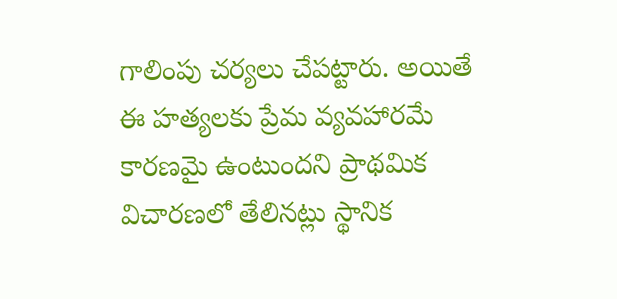గాలింపు చర్యలు చేపట్టారు. అయితే ఈ హత్యలకు ప్రేమ వ్యవహారమే కారణమై ఉంటుందని ప్రాథమిక విచారణలో తేలినట్లు స్థానిక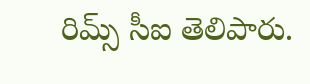రిమ్స్ సీఐ తెలిపారు.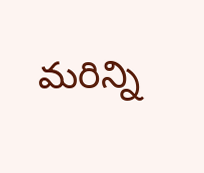మరిన్ని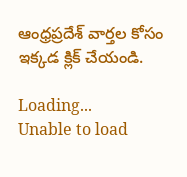ఆంధ్రప్రదేశ్ వార్తల కోసం ఇక్కడ క్లిక్ చేయండి.

Loading...
Unable to load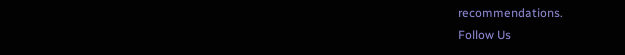recommendations.
Follow Us